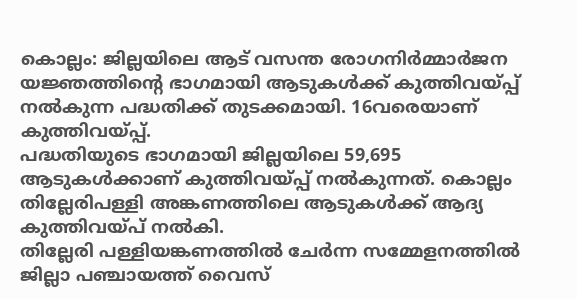കൊല്ലം: ജില്ലയിലെ ആട് വസന്ത രോഗനിർമ്മാർജന യജ്ഞത്തിന്റെ ഭാഗമായി ആടുകൾക്ക് കുത്തിവയ്പ്പ് നൽകുന്ന പദ്ധതിക്ക് തുടക്കമായി. 16വരെയാണ് കുത്തിവയ്പ്പ്.
പദ്ധതിയുടെ ഭാഗമായി ജില്ലയിലെ 59,695 ആടുകൾക്കാണ് കുത്തിവയ്പ്പ് നൽകുന്നത്. കൊല്ലം തില്ലേരിപള്ളി അങ്കണത്തിലെ ആടുകൾക്ക് ആദ്യ കുത്തിവയ്പ് നൽകി.
തില്ലേരി പള്ളിയങ്കണത്തിൽ ചേർന്ന സമ്മേളനത്തിൽ ജില്ലാ പഞ്ചായത്ത് വൈസ്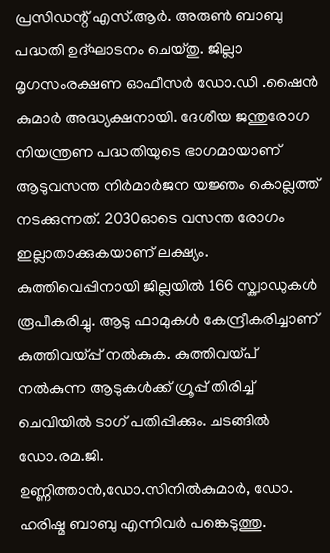പ്രസിഡന്റ് എസ്.ആർ. അരുൺ ബാബു പദ്ധതി ഉദ്ഘാടനം ചെയ്തു. ജില്ലാ മൃഗസംരക്ഷണ ഓഫീസർ ഡോ.ഡി .ഷൈൻ കുമാർ അദ്ധ്യക്ഷനായി. ദേശീയ ജന്തുരോഗ നിയന്ത്രണ പദ്ധതിയുടെ ഭാഗമായാണ് ആടുവസന്ത നിർമാർജന യജ്ഞം കൊല്ലത്ത് നടക്കുന്നത്. 2030ഓടെ വസന്ത രോഗം ഇല്ലാതാക്കുകയാണ് ലക്ഷ്യം. കുത്തിവെപ്പിനായി ജില്ലയിൽ 166 സ്ക്വാഡുകൾ രൂപീകരിച്ചു. ആടു ഫാമുകൾ കേന്ദ്രീകരിച്ചാണ് കുത്തിവയ്പ്പ് നൽകുക. കുത്തിവയ്പ് നൽകുന്ന ആടുകൾക്ക് ഗ്രൂപ്പ് തിരിച്ച് ചെവിയിൽ ടാഗ് പതിപ്പിക്കും. ചടങ്ങിൽ ഡോ.രമ.ജി. ഉണ്ണിത്താൻ,ഡോ.സിനിൽകുമാർ, ഡോ. ഹരിഷ്മ ബാബു എന്നിവർ പങ്കെടുത്തു.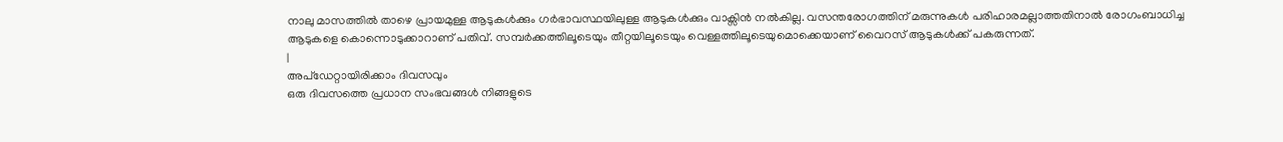നാലു മാസത്തിൽ താഴെ പ്രായമുള്ള ആടുകൾക്കും ഗർഭാവസ്ഥയിലുള്ള ആടുകൾക്കും വാക്സിൻ നൽകില്ല. വസന്തരോഗത്തിന് മരുന്നുകൾ പരിഹാരമല്ലാത്തതിനാൽ രോഗംബാധിച്ച ആടുകളെ കൊന്നൊടുക്കാറാണ് പതിവ്. സമ്പർക്കത്തിലൂടെയും തീറ്റയിലൂടെയും വെള്ളത്തിലൂടെയുമൊക്കെയാണ് വൈറസ് ആടുകൾക്ക് പകരുന്നത്.
|
അപ്ഡേറ്റായിരിക്കാം ദിവസവും
ഒരു ദിവസത്തെ പ്രധാന സംഭവങ്ങൾ നിങ്ങളുടെ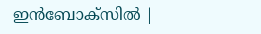ഇൻബോക്സിൽ |